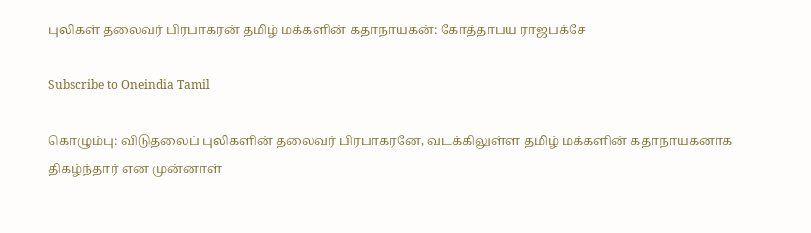புலிகள் தலைவர் பிரபாகரன் தமிழ் மக்களின் கதாநாயகன்: கோத்தாபய ராஜபக்சே

Subscribe to Oneindia Tamil

கொழும்பு: விடுதலைப் புலிகளின் தலைவர் பிரபாகரனே, வடக்கிலுள்ள தமிழ் மக்களின் கதாநாயகனாக திகழ்ந்தார் என முன்னாள்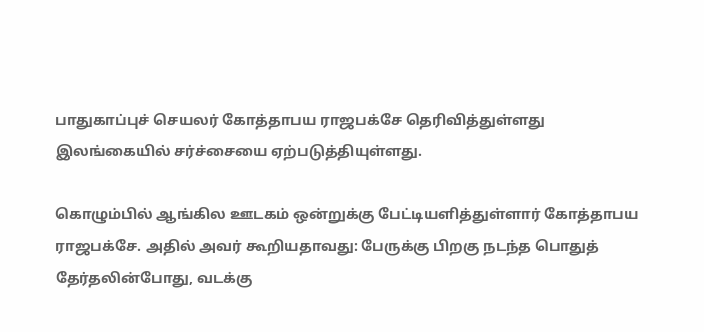பாதுகாப்புச் செயலர் கோத்தாபய ராஜபக்சே தெரிவித்துள்ளது இலங்கையில் சர்ச்சையை ஏற்படுத்தியுள்ளது.

கொழும்பில் ஆங்கில ஊடகம் ஒன்றுக்கு பேட்டியளித்துள்ளார் கோத்தாபய ராஜபக்சே. அதில் அவர் கூறியதாவது: பேருக்கு பிறகு நடந்த பொதுத் தேர்தலின்போது, வடக்கு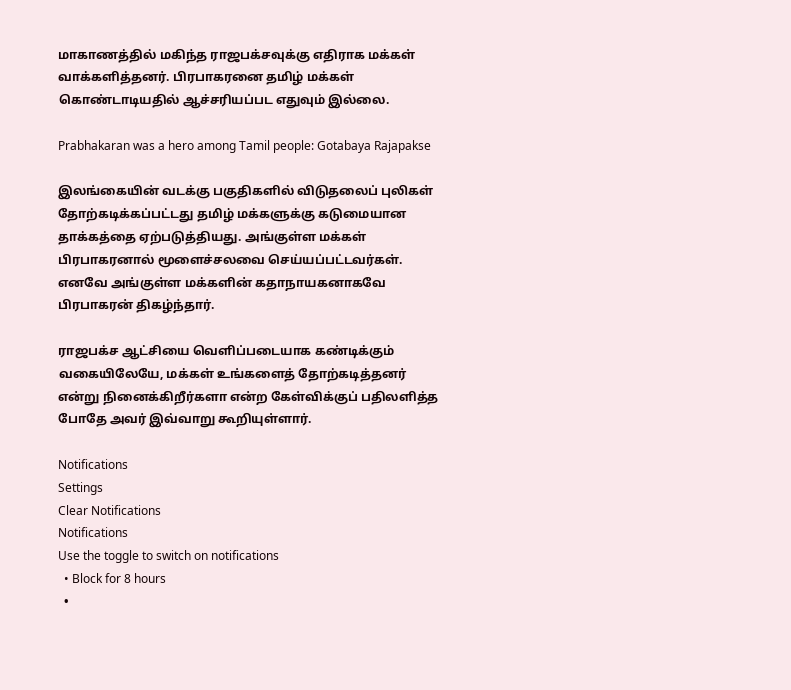மாகாணத்தில் மகிந்த ராஜபக்சவுக்கு எதிராக மக்கள் வாக்களித்தனர். பிரபாகரனை தமிழ் மக்கள் கொண்டாடியதில் ஆச்சரியப்பட எதுவும் இல்லை.

Prabhakaran was a hero among Tamil people: Gotabaya Rajapakse

இலங்கையின் வடக்கு பகுதிகளில் விடுதலைப் புலிகள் தோற்கடிக்கப்பட்டது தமிழ் மக்களுக்கு கடுமையான தாக்கத்தை ஏற்படுத்தியது. அங்குள்ள மக்கள் பிரபாகரனால் மூளைச்சலவை செய்யப்பட்டவர்கள். எனவே அங்குள்ள மக்களின் கதாநாயகனாகவே பிரபாகரன் திகழ்ந்தார்.

ராஜபக்ச ஆட்சியை வெளிப்படையாக கண்டிக்கும் வகையிலேயே, மக்கள் உங்களைத் தோற்கடித்தனர் என்று நினைக்கிறீர்களா என்ற கேள்விக்குப் பதிலளித்த போதே அவர் இவ்வாறு கூறியுள்ளார்.

Notifications
Settings
Clear Notifications
Notifications
Use the toggle to switch on notifications
  • Block for 8 hours
  •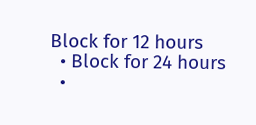Block for 12 hours
  • Block for 24 hours
  •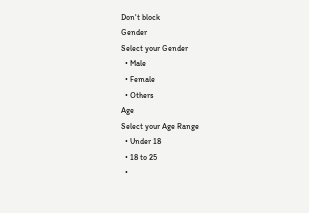Don't block
Gender
Select your Gender
  • Male
  • Female
  • Others
Age
Select your Age Range
  • Under 18
  • 18 to 25
  •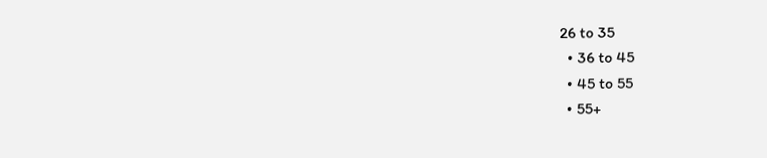26 to 35
  • 36 to 45
  • 45 to 55
  • 55+